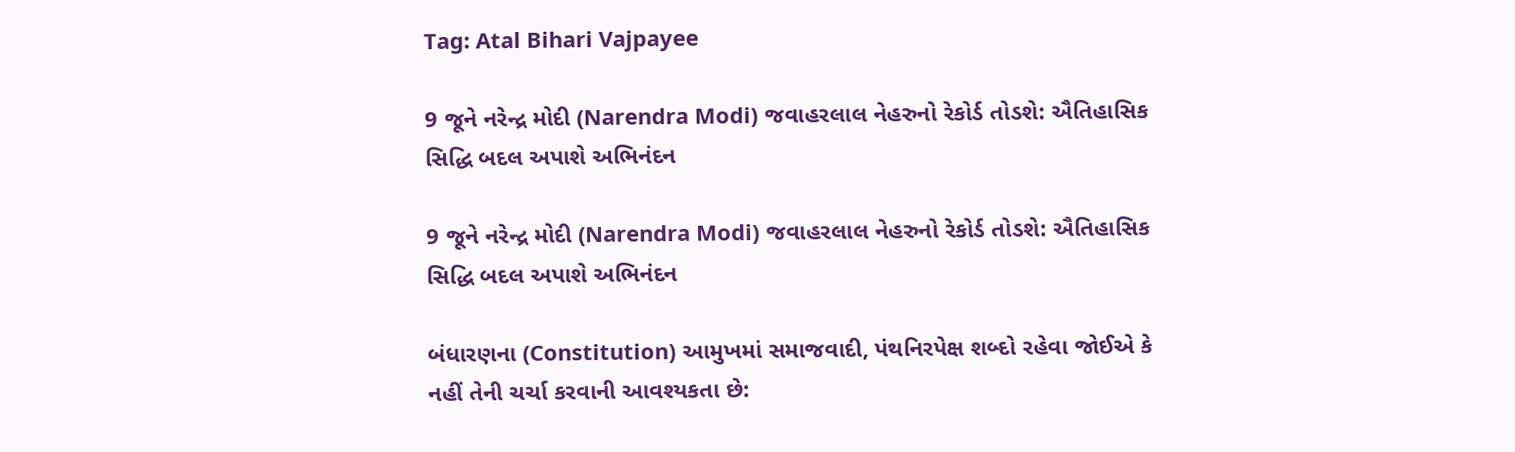Tag: Atal Bihari Vajpayee

9 જૂને નરેન્દ્ર મોદી (Narendra Modi) જવાહરલાલ નેહરુનો રેકોર્ડ તોડશે: ઐતિહાસિક સિદ્ધિ બદલ અપાશે અભિનંદન

9 જૂને નરેન્દ્ર મોદી (Narendra Modi) જવાહરલાલ નેહરુનો રેકોર્ડ તોડશે: ઐતિહાસિક સિદ્ધિ બદલ અપાશે અભિનંદન

બંધારણના (Constitution) આમુખમાં સમાજવાદી, પંથનિરપેક્ષ શબ્દો રહેવા જોઈએ કે નહીં તેની ચર્ચા કરવાની આવશ્યકતા છે: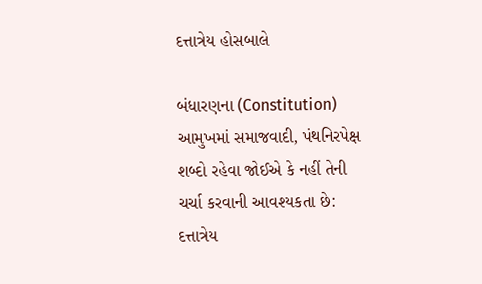દત્તાત્રેય હોસબાલે

બંધારણના (Constitution) આમુખમાં સમાજવાદી, પંથનિરપેક્ષ શબ્દો રહેવા જોઈએ કે નહીં તેની ચર્ચા કરવાની આવશ્યકતા છે: દત્તાત્રેય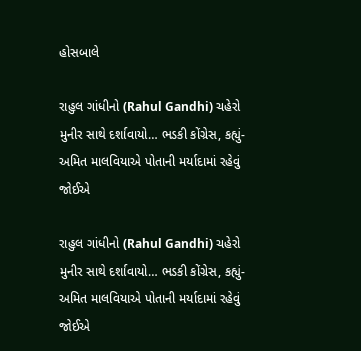હોસબાલે

રાહુલ ગાંધીનો (Rahul Gandhi) ચહેરો મુનીર સાથે દર્શાવાયો… ભડકી કોંગ્રેસ, કહ્યું- અમિત માલવિયાએ પોતાની મર્યાદામાં રહેવું જોઈએ

રાહુલ ગાંધીનો (Rahul Gandhi) ચહેરો મુનીર સાથે દર્શાવાયો… ભડકી કોંગ્રેસ, કહ્યું- અમિત માલવિયાએ પોતાની મર્યાદામાં રહેવું જોઈએ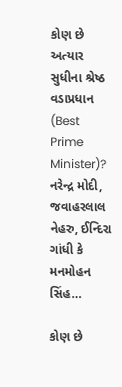કોણ છે અત્યાર સુધીના શ્રેષ્ઠ વડાપ્રધાન (Best Prime Minister)? નરેન્દ્ર મોદી, જવાહરલાલ નેહરુ, ઈન્દિરા ગાંધી કે મનમોહન સિંહ…

કોણ છે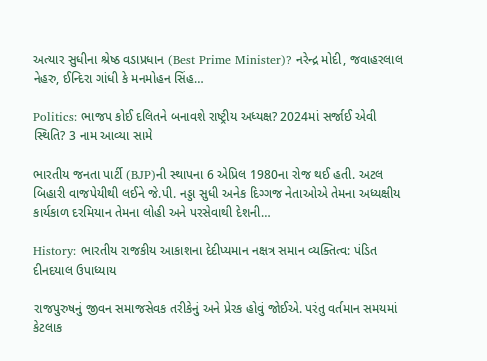અત્યાર સુધીના શ્રેષ્ઠ વડાપ્રધાન (Best Prime Minister)? નરેન્દ્ર મોદી, જવાહરલાલ નેહરુ, ઈન્દિરા ગાંધી કે મનમોહન સિંહ…

Politics: ભાજપ કોઈ દલિતને બનાવશે રાષ્ટ્રીય અધ્યક્ષ? 2024માં સર્જાઈ એવી સ્થિતિ? 3 નામ આવ્યા સામે

ભારતીય જનતા પાર્ટી (BJP)ની સ્થાપના 6 એપ્રિલ 1980ના રોજ થઈ હતી. અટલ બિહારી વાજપેયીથી લઈને જે.પી. નડ્ડા સુધી અનેક દિગ્ગજ નેતાઓએ તેમના અધ્યક્ષીય કાર્યકાળ દરમિયાન તેમના લોહી અને પરસેવાથી દેશની…

History: ભારતીય રાજકીય આકાશના દેદીપ્યમાન નક્ષત્ર સમાન વ્યક્તિત્વ: પંડિત દીનદયાલ ઉપાધ્યાય

રાજપુરુષનું જીવન સમાજસેવક તરીકેનું અને પ્રેરક હોવું જોઈએ. પરંતુ વર્તમાન સમયમાં કેટલાક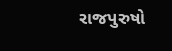રાજપુરુષો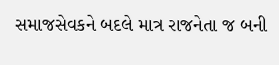સમાજસેવકને બદલે માત્ર રાજનેતા જ બની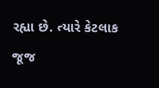રહ્યા છે. ત્યારે કેટલાક જૂજ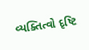વ્યક્તિત્વો દૃષ્ટિ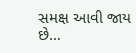સમક્ષ આવી જાય છે…